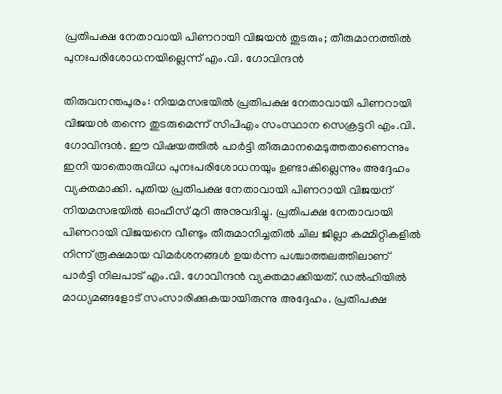പ്രതിപക്ഷ നേതാവായി പിണറായി വിജയൻ തുടരും; തീരുമാനത്തിൽ പുനഃപരിശോധനയില്ലെന്ന് എം.വി. ഗോവിന്ദൻ

തിരുവനന്തപുരം: നിയമസഭയിൽ പ്രതിപക്ഷ നേതാവായി പിണറായി വിജയൻ തന്നെ തുടരുമെന്ന് സിപിഎം സംസ്ഥാന സെക്രട്ടറി എം.വി. ഗോവിന്ദൻ. ഈ വിഷയത്തിൽ പാർട്ടി തീരുമാനമെടുത്തതാണെന്നും ഇനി യാതൊരുവിധ പുനഃപരിശോധനയും ഉണ്ടാകില്ലെന്നും അദ്ദേഹം വ്യക്തമാക്കി. പുതിയ പ്രതിപക്ഷ നേതാവായി പിണറായി വിജയന് നിയമസഭയിൽ ഓഫീസ് മുറി അനുവദിച്ചു. പ്രതിപക്ഷ നേതാവായി പിണറായി വിജയനെ വീണ്ടും തീരുമാനിച്ചതിൽ ചില ജില്ലാ കമ്മിറ്റികളിൽ നിന്ന് രൂക്ഷമായ വിമർശനങ്ങൾ ഉയർന്ന പശ്ചാത്തലത്തിലാണ് പാർട്ടി നിലപാട് എം.വി. ഗോവിന്ദൻ വ്യക്തമാക്കിയത്. ഡൽഹിയിൽ മാധ്യമങ്ങളോട് സംസാരിക്കുകയായിരുന്നു അദ്ദേഹം. പ്രതിപക്ഷ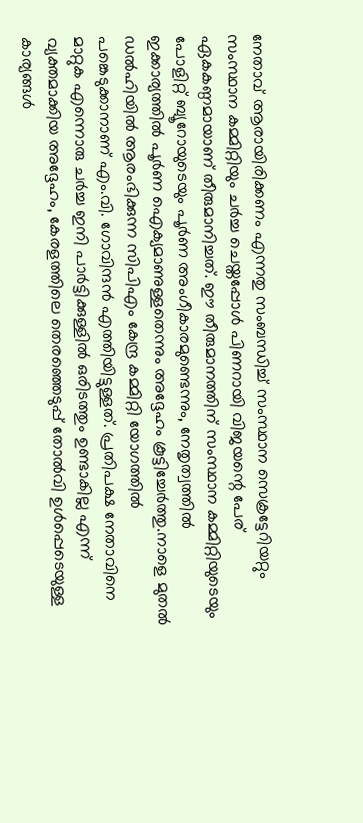നേതാവ് ആരായിരിക്കണം എന്നതു സംബന്ധിച്ച് സംസ്ഥാന സെക്രട്ടേറിയറ്റും സംസ്ഥാന കമ്മിറ്റിയും ചർച്ച ചെയ്തപ്പോൾ പിണറായി വിജയന്റെ പേര് ഏകകണ്ഠമായാണ് തീരുമാനിച്ചത്. ഈ തീരുമാനത്തിന് സംസ്ഥാന കമ്മിറ്റിയുടെയും പോളിറ്റ് ബ്യൂറോയുടെയും പൂർണ അംഗീകാരമുണ്ടെന്നും, നേതൃത്വത്തിൽ ഇക്കാര്യത്തിൽ പൂർണ ഐക്യമാണുള്ളതെന്നും അദ്ദേഹം കൂട്ടിച്ചേർത്തു.നാളെ മുതൽ ഡൽഹിയിൽ ആരംഭിക്കുന്ന സിപിഎം കേന്ദ്ര കമ്മിറ്റി യോഗത്തിൽ പങ്കെടുക്കാനാണ് എം.വി. ഗോവിന്ദൻ എത്തിയിട്ടുള്ളത്. പ്രതിപക്ഷ നേതാവിനെ മാറ്റുക എന്നൊരു ചർച്ച ഇനി പാർട്ടിക്കുള്ളിൽ ഒരിടത്തും ഉണ്ടാകില്ല എന്ന് വ്യക്തമാക്കിയ അദ്ദേഹം, കേരളത്തിലെ തെരഞ്ഞെടുപ്പ് തോൽവി ഉൾപ്പെടെയുള്ള കാര്യങ്ങൾ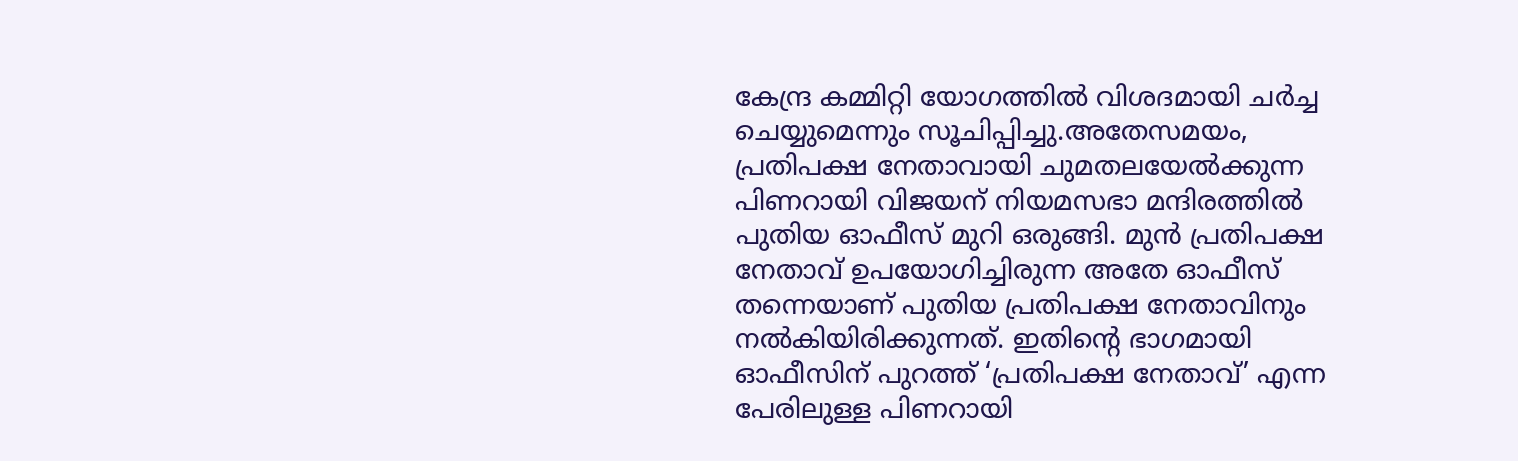കേന്ദ്ര കമ്മിറ്റി യോഗത്തിൽ വിശദമായി ചർച്ച ചെയ്യുമെന്നും സൂചിപ്പിച്ചു.അതേസമയം, പ്രതിപക്ഷ നേതാവായി ചുമതലയേൽക്കുന്ന പിണറായി വിജയന് നിയമസഭാ മന്ദിരത്തിൽ പുതിയ ഓഫീസ് മുറി ഒരുങ്ങി. മുൻ പ്രതിപക്ഷ നേതാവ് ഉപയോഗിച്ചിരുന്ന അതേ ഓഫീസ് തന്നെയാണ് പുതിയ പ്രതിപക്ഷ നേതാവിനും നൽകിയിരിക്കുന്നത്. ഇതിന്റെ ഭാഗമായി ഓഫീസിന് പുറത്ത് ‘പ്രതിപക്ഷ നേതാവ്’ എന്ന പേരിലുള്ള പിണറായി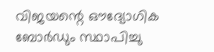വിജയന്റെ ഔദ്യോഗിക ബോർഡും സ്ഥാപിച്ചു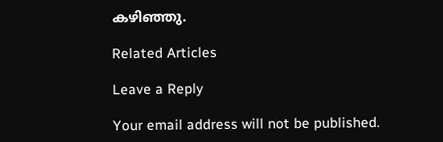കഴിഞ്ഞു.

Related Articles

Leave a Reply

Your email address will not be published.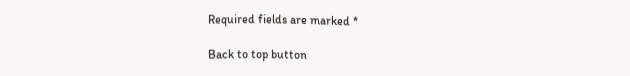Required fields are marked *

Back to top button